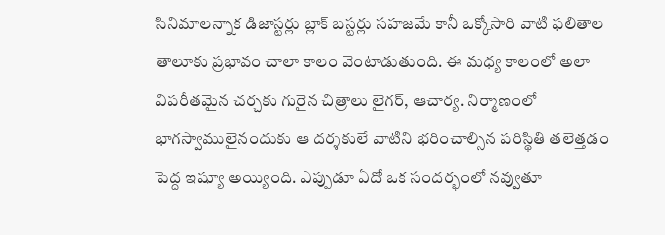సినిమాలన్నాక డిజాస్టర్లు బ్లాక్ బస్టర్లు సహజమే కానీ ఒక్కోసారి వాటి ఫలితాల తాలూకు ప్రభావం చాలా కాలం వెంటాడుతుంది. ఈ మధ్య కాలంలో అలా విపరీతమైన చర్చకు గురైన చిత్రాలు లైగర్, ఆచార్య. నిర్మాణంలో భాగస్వాములైనందుకు ఆ దర్శకులే వాటిని భరించాల్సిన పరిస్థితి తలెత్తడం పెద్ద ఇష్యూ అయ్యింది. ఎప్పుడూ ఏదో ఒక సందర్భంలో నవ్వుతూ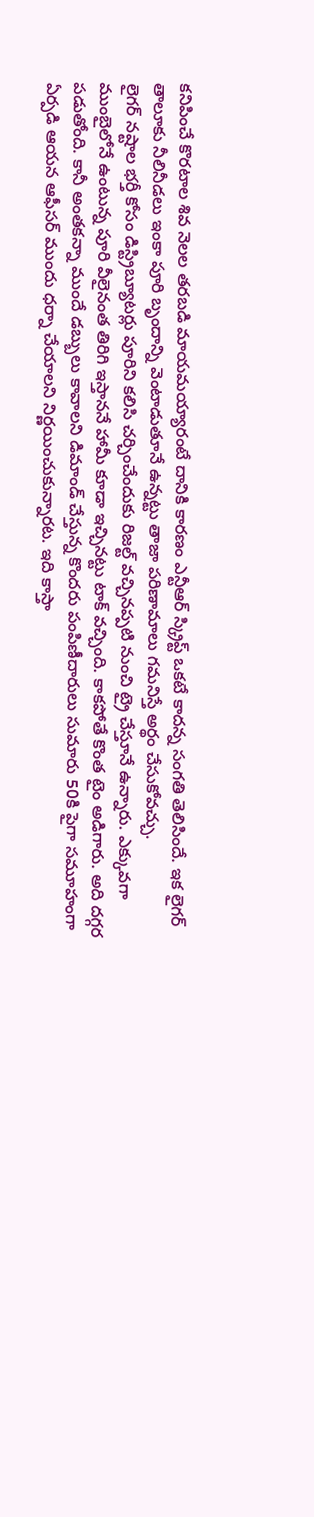కనిపించే కొరటాల శివ నెలల తరబడి మాయమయ్యారంటే దానికి కారణం ఎన్టీఆర్ స్క్రిప్ట్ ఒకటే కాదన్న సంగతి తెలిసిందే. ఇక లైగర్ తాలూకు నీలినీడలు ఇంకా పూరి బృందాన్ని వెంటాడుతూనే ఉన్నట్టు తాజా పరిణామాలు గమనిస్తే అర్థం చేసుకోవచ్చు.
లైగర్ నష్టాల భర్తీ కోసం డిస్ట్రిబ్యూటర్లు పూరిని కలిసి చర్చించేందుకు రిజల్ట్ వచ్చినప్పటి నుంచి ట్రై చేస్తూనే ఉన్నారు. ఎక్కువగా ముంబైలోనే ఉంటున్న పూరి వీలైనంత తిరిగి ఇస్తాననే హామీ కూడా ఇచ్చినట్టు టాక్ వచ్చింది. కాకపోతే కొంత టైం అడిగారు. అది దగ్గర పడుతోంది. కానీ అంతకన్నా ముందే డబ్బులు కావాలని డిమాండ్ చేస్తున్న కొందరు పంపిణీదారులు సుమారు 50కి పైగా సమూహంగా ఏర్పడి ఆయన ఆఫీసర్ ముందు ధర్నా చేయాలని నిర్ణయించుకున్నారట. ఇది కాస్తా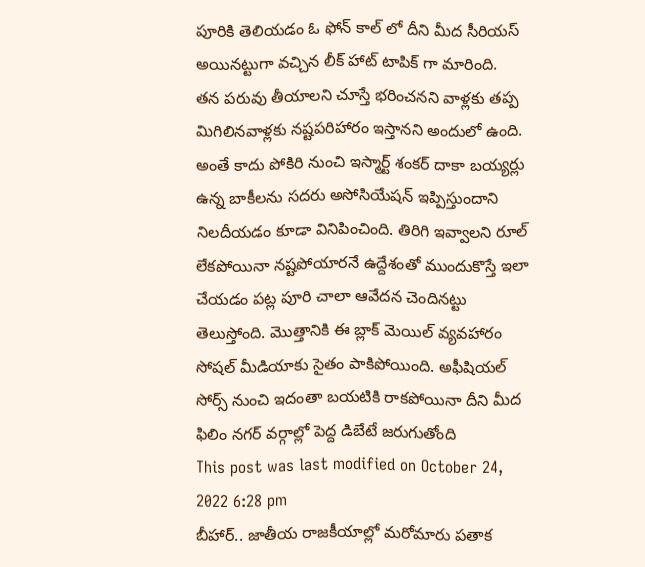పూరికి తెలియడం ఓ ఫోన్ కాల్ లో దీని మీద సీరియస్ అయినట్టుగా వచ్చిన లీక్ హాట్ టాపిక్ గా మారింది.
తన పరువు తీయాలని చూస్తే భరించనని వాళ్లకు తప్ప మిగిలినవాళ్లకు నష్టపరిహారం ఇస్తానని అందులో ఉంది. అంతే కాదు పోకిరి నుంచి ఇస్మార్ట్ శంకర్ దాకా బయ్యర్లు ఉన్న బాకీలను సదరు అసోసియేషన్ ఇప్పిస్తుందాని నిలదీయడం కూడా వినిపించింది. తిరిగి ఇవ్వాలని రూల్ లేకపోయినా నష్టపోయారనే ఉద్దేశంతో ముందుకొస్తే ఇలా చేయడం పట్ల పూరి చాలా ఆవేదన చెందినట్టు తెలుస్తోంది. మొత్తానికి ఈ బ్లాక్ మెయిల్ వ్యవహారం సోషల్ మీడియాకు సైతం పాకిపోయింది. అఫీషియల్ సోర్స్ నుంచి ఇదంతా బయటికి రాకపోయినా దీని మీద ఫిలిం నగర్ వర్గాల్లో పెద్ద డిబేటే జరుగుతోంది
This post was last modified on October 24, 2022 6:28 pm
బీహార్.. జాతీయ రాజకీయాల్లో మరోమారు పతాక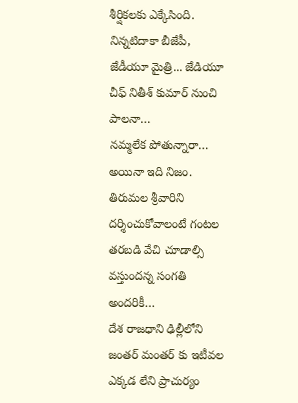శీర్షికలకు ఎక్కేసింది. నిన్నటిదాకా బీజేపీ, జేడీయూ మైత్రి... జేడియూ చీఫ్ నితీశ్ కుమార్ నుంచి పాలనా…
నమ్మలేక పోతున్నారా… అయినా ఇది నిజం. తిరుమల శ్రీవారిని దర్శించుకోవాలంటే గంటల తరబడి వేచి చూడాల్సి వస్తుందన్న సంగతి అందరికీ…
దేశ రాజధాని ఢిల్లీలోని జంతర్ మంతర్ కు ఇటీవల ఎక్కడ లేని ప్రాచుర్యం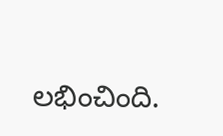లభించింది.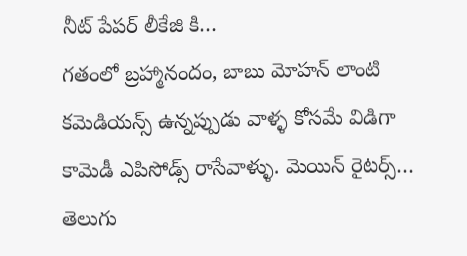నీట్ పేపర్ లీకేజి కి…
గతంలో బ్రహ్మానందం, బాబు మోహన్ లాంటి కమెడియన్స్ ఉన్నప్పుడు వాళ్ళ కోసమే విడిగా కామెడీ ఎపిసోడ్స్ రాసేవాళ్ళు. మెయిన్ రైటర్స్…
తెలుగు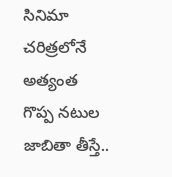సినిమా చరిత్రలోనే అత్యంత గొప్ప నటుల జాబితా తీస్తే..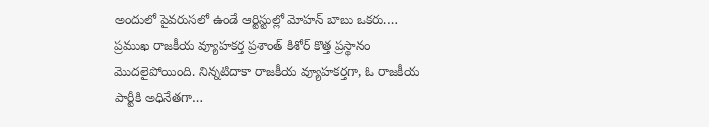అందులో పైవరుసలో ఉండే ఆర్టిస్టుల్లో మోహన్ బాబు ఒకరు.…
ప్రముఖ రాజకీయ వ్యూహకర్త ప్రశాంత్ కిశోర్ కొత్త ప్రస్థానం మొదలైపోయింది. నిన్నటిదాకా రాజకీయ వ్యూహకర్తగా, ఓ రాజకీయ పార్టీకి అధినేతగా…